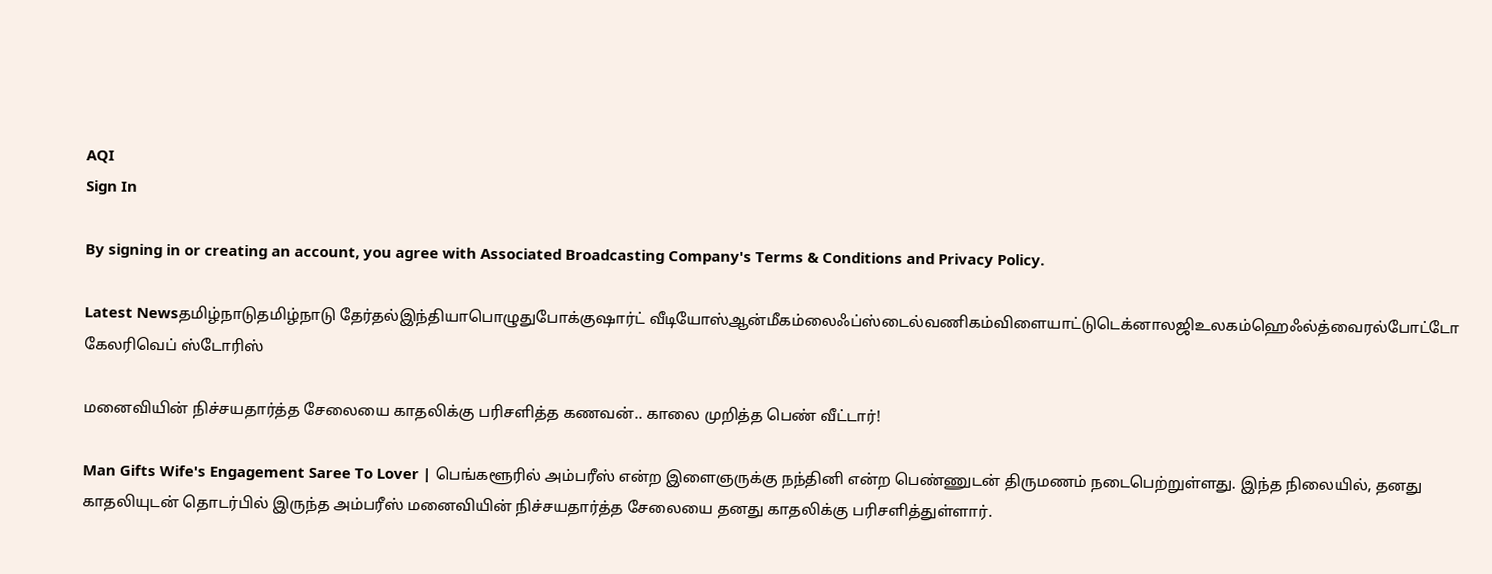AQI
Sign In

By signing in or creating an account, you agree with Associated Broadcasting Company's Terms & Conditions and Privacy Policy.

Latest Newsதமிழ்நாடுதமிழ்நாடு தேர்தல்இந்தியாபொழுதுபோக்குஷார்ட் வீடியோஸ்ஆன்மீகம்லைஃப்ஸ்டைல்வணிகம்விளையாட்டுடெக்னாலஜிஉலகம்ஹெஃல்த்வைரல்போட்டோ கேலரிவெப் ஸ்டோரிஸ்

மனைவியின் நிச்சயதார்த்த சேலையை காதலிக்கு பரிசளித்த கணவன்.. காலை முறித்த பெண் வீட்டார்!

Man Gifts Wife's Engagement Saree To Lover | பெங்களூரில் அம்பரீஸ் என்ற இளைஞருக்கு நந்தினி என்ற பெண்ணுடன் திருமணம் நடைபெற்றுள்ளது. இந்த நிலையில், தனது காதலியுடன் தொடர்பில் இருந்த அம்பரீஸ் மனைவியின் நிச்சயதார்த்த சேலையை தனது காதலிக்கு பரிசளித்துள்ளார்.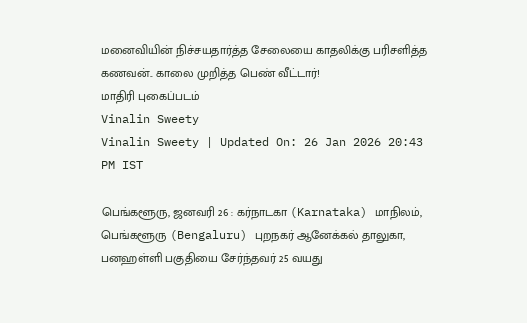மனைவியின் நிச்சயதார்த்த சேலையை காதலிக்கு பரிசளித்த கணவன்.. காலை முறித்த பெண் வீட்டார்!
மாதிரி புகைப்படம்
Vinalin Sweety
Vinalin Sweety | Updated On: 26 Jan 2026 20:43 PM IST

பெங்களூரு, ஜனவரி 26 : கர்நாடகா (Karnataka) மாநிலம், பெங்களூரு (Bengaluru) புறநகர் ஆனேக்கல் தாலுகா, பனஹள்ளி பகுதியை சேர்ந்தவர் 25 வயது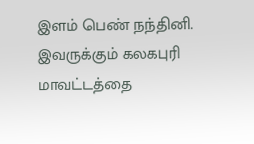இளம் பெண் நந்தினி. இவருக்கும் கலகபுரி மாவட்டத்தை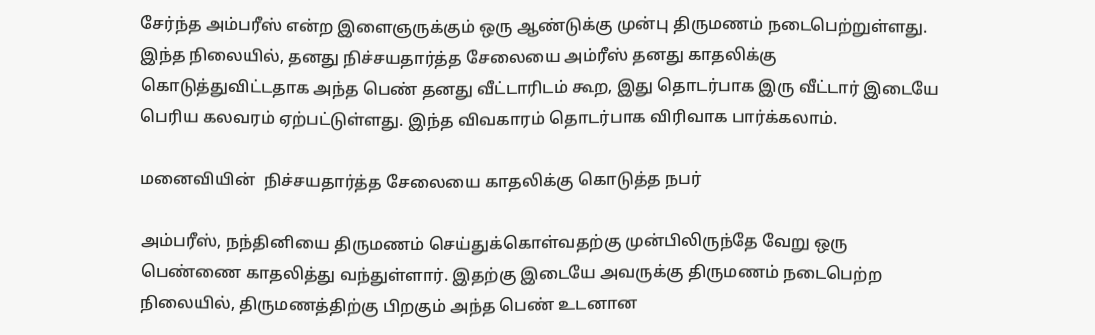சேர்ந்த அம்பரீஸ் என்ற இளைஞருக்கும் ஒரு ஆண்டுக்கு முன்பு திருமணம் நடைபெற்றுள்ளது. இந்த நிலையில், தனது நிச்சயதார்த்த சேலையை அம்ரீஸ் தனது காதலிக்கு கொடுத்துவிட்டதாக அந்த பெண் தனது வீட்டாரிடம் கூற, இது தொடர்பாக இரு வீட்டார் இடையே பெரிய கலவரம் ஏற்பட்டுள்ளது. இந்த விவகாரம் தொடர்பாக விரிவாக பார்க்கலாம்.

மனைவியின்  நிச்சயதார்த்த சேலையை காதலிக்கு கொடுத்த நபர்

அம்பரீஸ், நந்தினியை திருமணம் செய்துக்கொள்வதற்கு முன்பிலிருந்தே வேறு ஒரு பெண்ணை காதலித்து வந்துள்ளார். இதற்கு இடையே அவருக்கு திருமணம் நடைபெற்ற நிலையில், திருமணத்திற்கு பிறகும் அந்த பெண் உடனான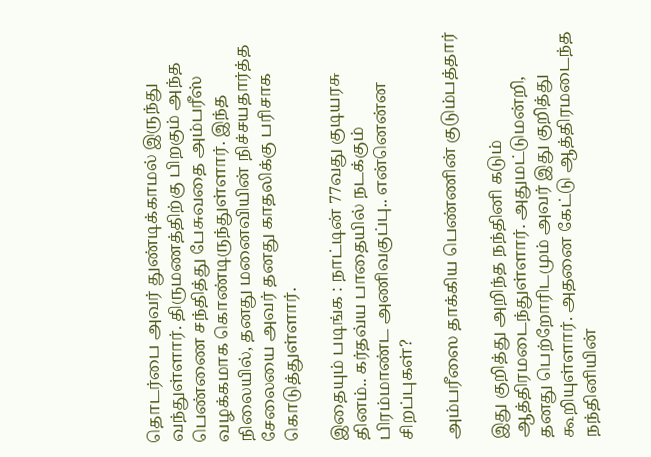தொடர்பை அவர் துண்டிக்காமல் இருந்து வந்துள்ளார். திருமணத்திற்கு பிறகும் அந்த பெண்ணை சந்தித்து பேசுவதை அம்பரீஸ் வழக்கமாக கொண்டிருந்துள்ளார். இந்த நிலையில், தனது மனைவியின் நிச்சயதார்த்த சேலையை அவர் தனது காதலிக்கு பரிசாக கொடுத்துள்ளார்.

இதையும் படிங்க : நாட்டின் 77வது குடியரசு தினம்.. கர்தவ்ய பாதையில் நடக்கும் பிரம்மாண்ட அணிவகுப்பு.. என்னென்ன சிறப்புகள்?

அம்பரீஸை தாக்கிய பெண்ணின் குடும்பத்தார்

இது குறித்து அறிந்த நந்தினி கடும் ஆத்திரமடைந்துள்ளார். அதுமட்டுமன்றி, தனது பெற்றோரிடமும் அவர் இது குறித்து கூறியுள்ளார். அதனை கேட்டு ஆத்திரமடைந்த நந்தினியின்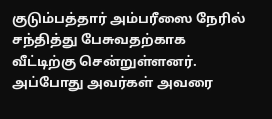குடும்பத்தார் அம்பரீஸை நேரில் சந்தித்து பேசுவதற்காக வீட்டிற்கு சென்றுள்ளனர். அப்போது அவர்கள் அவரை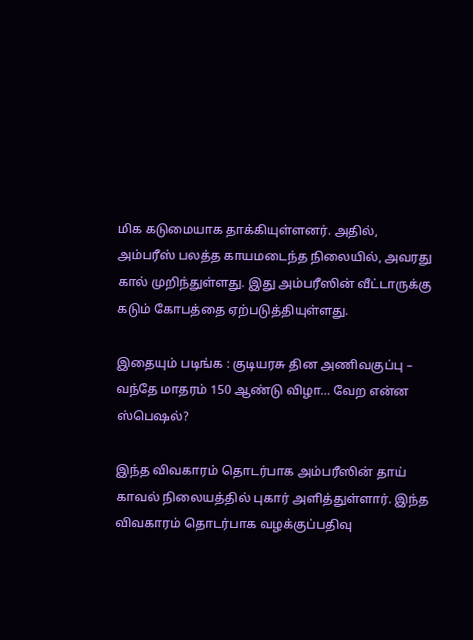மிக கடுமையாக தாக்கியுள்ளனர். அதில், அம்பரீஸ் பலத்த காயமடைந்த நிலையில், அவரது கால் முறிந்துள்ளது. இது அம்பரீஸின் வீட்டாருக்கு கடும் கோபத்தை ஏற்படுத்தியுள்ளது.

இதையும் படிங்க : குடியரசு தின அணிவகுப்பு – வந்தே மாதரம் 150 ஆண்டு விழா… வேற என்ன ஸ்பெஷல்?

இந்த விவகாரம் தொடர்பாக அம்பரீஸின் தாய் காவல் நிலையத்தில் புகார் அளித்துள்ளார். இந்த விவகாரம் தொடர்பாக வழக்குப்பதிவு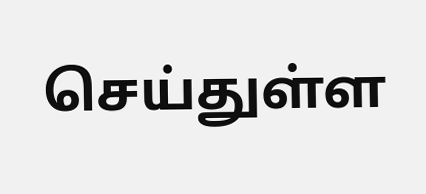செய்துள்ள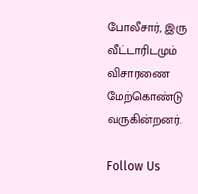போலீசார், இரு வீட்டாரிடமும் விசாரணை மேற்கொண்டு வருகின்றனர்.

Follow Us